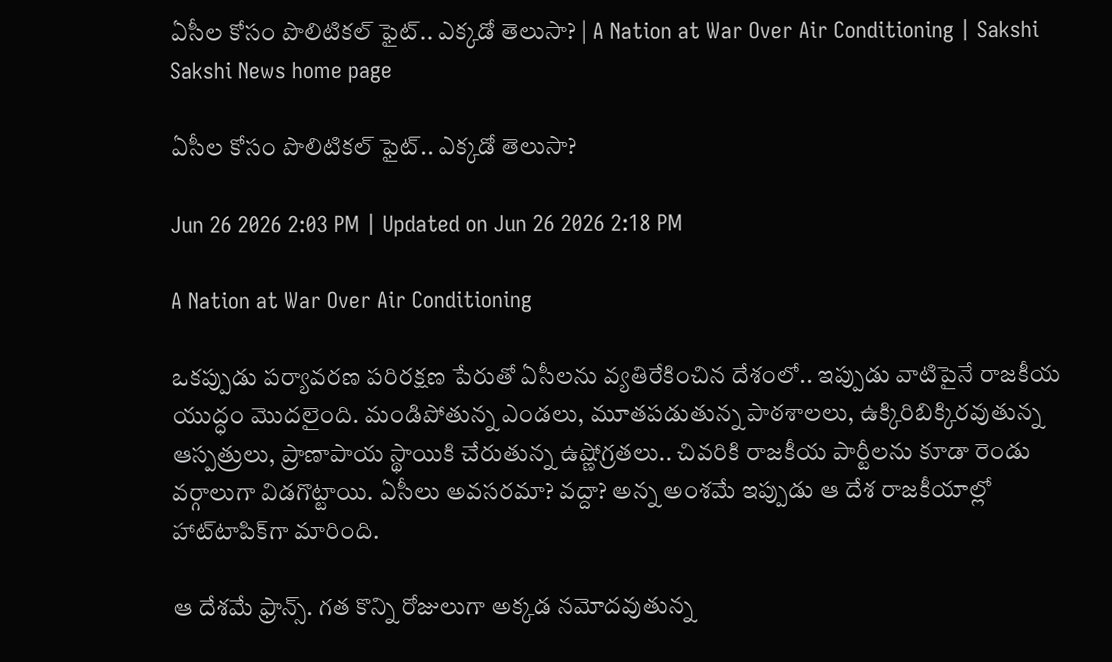ఏసీల కోసం పొలిటికల్‌ ఫైట్‌.. ఎక్కడో తెలుసా? | A Nation at War Over Air Conditioning | Sakshi
Sakshi News home page

ఏసీల కోసం పొలిటికల్‌ ఫైట్‌.. ఎక్కడో తెలుసా?

Jun 26 2026 2:03 PM | Updated on Jun 26 2026 2:18 PM

A Nation at War Over Air Conditioning

ఒకప్పుడు పర్యావరణ పరిరక్షణ పేరుతో ఏసీలను వ్యతిరేకించిన దేశంలో.. ఇప్పుడు వాటిపైనే రాజకీయ యుద్ధం మొదలైంది. మండిపోతున్న ఎండలు, మూతపడుతున్న పాఠశాలలు, ఉక్కిరిబిక్కిరవుతున్న ఆస్పత్రులు, ప్రాణాపాయ స్థాయికి చేరుతున్న ఉష్ణోగ్రతలు.. చివరికి రాజకీయ పార్టీలను కూడా రెండు వర్గాలుగా విడగొట్టాయి. ఏసీలు అవసరమా? వద్దా? అన్న అంశమే ఇప్పుడు ఆ దేశ రాజకీయాల్లో హాట్‌టాపిక్‌గా మారింది.

ఆ దేశమే ఫ్రాన్స్‌. గత కొన్ని రోజులుగా అక్కడ నమోదవుతున్న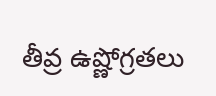తీవ్ర ఉష్ణోగ్రతలు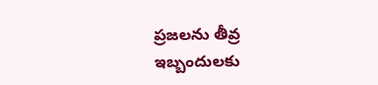ప్రజలను తీవ్ర ఇబ్బందులకు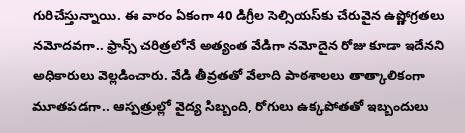గురిచేస్తున్నాయి. ఈ వారం ఏకంగా 40 డిగ్రీల సెల్సియస్‌కు చేరువైన ఉష్ణోగ్రతలు నమోదవగా.. ఫ్రాన్స్‌ చరిత్రలోనే అత్యంత వేడిగా నమోదైన రోజు కూడా ఇదేనని అధికారులు వెల్లడించారు. వేడి తీవ్రతతో వేలాది పాఠశాలలు తాత్కాలికంగా మూతపడగా.. ఆస్పత్రుల్లో వైద్య సిబ్బంది, రోగులు ఉక్కపోతతో ఇబ్బందులు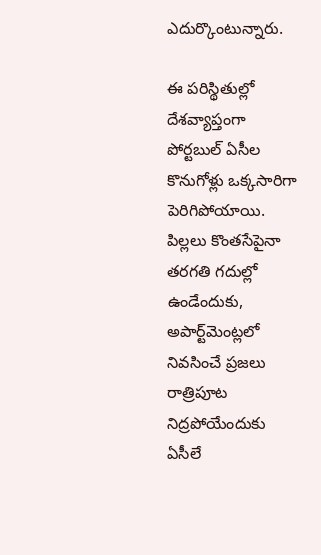ఎదుర్కొంటున్నారు.

ఈ పరిస్థితుల్లో దేశవ్యాప్తంగా పోర్టబుల్‌ ఏసీల కొనుగోళ్లు ఒక్కసారిగా పెరిగిపోయాయి. పిల్లలు కొంతసేపైనా తరగతి గదుల్లో ఉండేందుకు, అపార్ట్‌మెంట్లలో నివసించే ప్రజలు రాత్రిపూట నిద్రపోయేందుకు ఏసీలే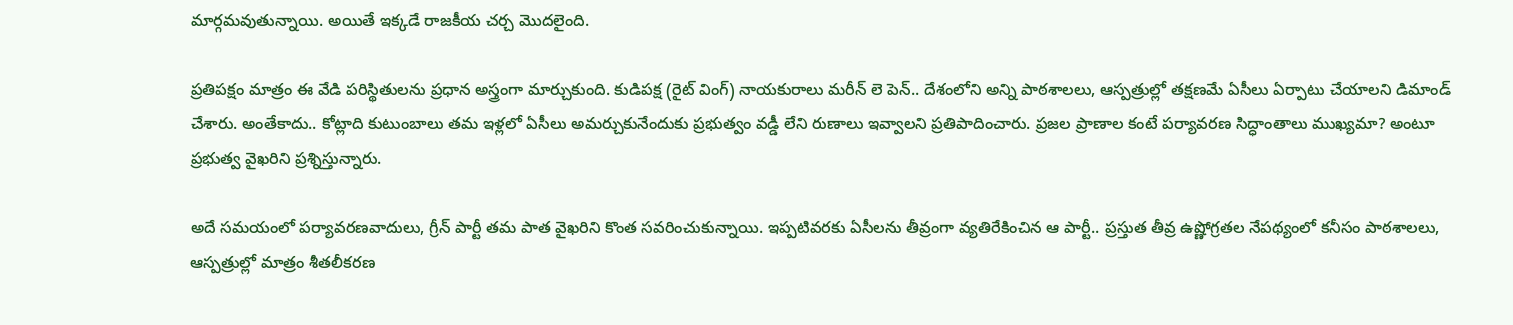మార్గమవుతున్నాయి. అయితే ఇక్కడే రాజకీయ చర్చ మొదలైంది.

ప్రతిపక్షం మాత్రం ఈ వేడి పరిస్థితులను ప్రధాన అస్త్రంగా మార్చుకుంది. కుడిపక్ష (రైట్‌ వింగ్‌) నాయకురాలు మరీన్‌ లె పెన్‌.. దేశంలోని అన్ని పాఠశాలలు, ఆస్పత్రుల్లో తక్షణమే ఏసీలు ఏర్పాటు చేయాలని డిమాండ్‌ చేశారు. అంతేకాదు.. కోట్లాది కుటుంబాలు తమ ఇళ్లలో ఏసీలు అమర్చుకునేందుకు ప్రభుత్వం వడ్డీ లేని రుణాలు ఇవ్వాలని ప్రతిపాదించారు. ప్రజల ప్రాణాల కంటే పర్యావరణ సిద్ధాంతాలు ముఖ్యమా? అంటూ ప్రభుత్వ వైఖరిని ప్రశ్నిస్తున్నారు.

అదే సమయంలో పర్యావరణవాదులు, గ్రీన్‌ పార్టీ తమ పాత వైఖరిని కొంత సవరించుకున్నాయి. ఇప్పటివరకు ఏసీలను తీవ్రంగా వ్యతిరేకించిన ఆ పార్టీ.. ప్రస్తుత తీవ్ర ఉష్ణోగ్రతల నేపథ్యంలో కనీసం పాఠశాలలు, ఆస్పత్రుల్లో మాత్రం శీతలీకరణ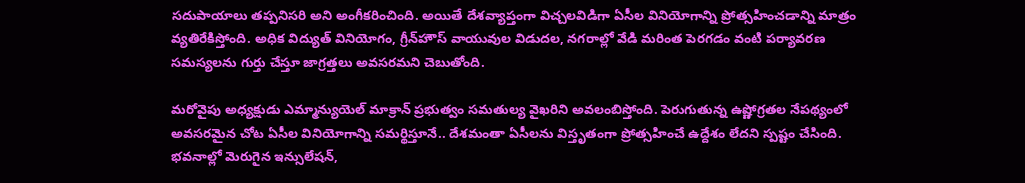సదుపాయాలు తప్పనిసరి అని అంగీకరించింది. అయితే దేశవ్యాప్తంగా విచ్చలవిడిగా ఏసీల వినియోగాన్ని ప్రోత్సహించడాన్ని మాత్రం వ్యతిరేకిస్తోంది. అధిక విద్యుత్‌ వినియోగం, గ్రీన్‌హౌస్‌ వాయువుల విడుదల, నగరాల్లో వేడి మరింత పెరగడం వంటి పర్యావరణ సమస్యలను గుర్తు చేస్తూ జాగ్రత్తలు అవసరమని చెబుతోంది.

మరోవైపు అధ్యక్షుడు ఎమ్మాన్యుయెల్‌ మాక్రాన్‌ ప్రభుత్వం సమతుల్య వైఖరిని అవలంబిస్తోంది. పెరుగుతున్న ఉష్ణోగ్రతల నేపథ్యంలో అవసరమైన చోట ఏసీల వినియోగాన్ని సమర్థిస్తూనే.. దేశమంతా ఏసీలను విస్తృతంగా ప్రోత్సహించే ఉద్దేశం లేదని స్పష్టం చేసింది. భవనాల్లో మెరుగైన ఇన్సులేషన్‌,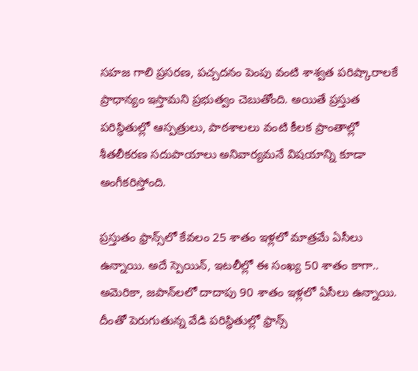సహజ గాలి ప్రసరణ, పచ్చదనం పెంపు వంటి శాశ్వత పరిష్కారాలకే ప్రాధాన్యం ఇస్తామని ప్రభుత్వం చెబుతోంది. అయితే ప్రస్తుత పరిస్థితుల్లో ఆస్పత్రులు, పాఠశాలలు వంటి కీలక ప్రాంతాల్లో శీతలీకరణ సదుపాయాలు అనివార్యమనే విషయాన్ని కూడా అంగీకరిస్తోంది.

ప్రస్తుతం ఫ్రాన్స్‌లో కేవలం 25 శాతం ఇళ్లలో మాత్రమే ఏసీలు ఉన్నాయి. అదే స్పెయిన్‌, ఇటలీల్లో ఈ సంఖ్య 50 శాతం కాగా.. అమెరికా, జపాన్‌లలో దాదాపు 90 శాతం ఇళ్లలో ఏసీలు ఉన్నాయి. దీంతో పెరుగుతున్న వేడి పరిస్థితుల్లో ఫ్రాన్స్‌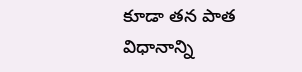కూడా తన పాత విధానాన్ని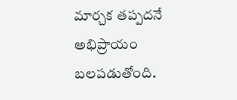మార్చక తప్పదనే అభిప్రాయం బలపడుతోంది.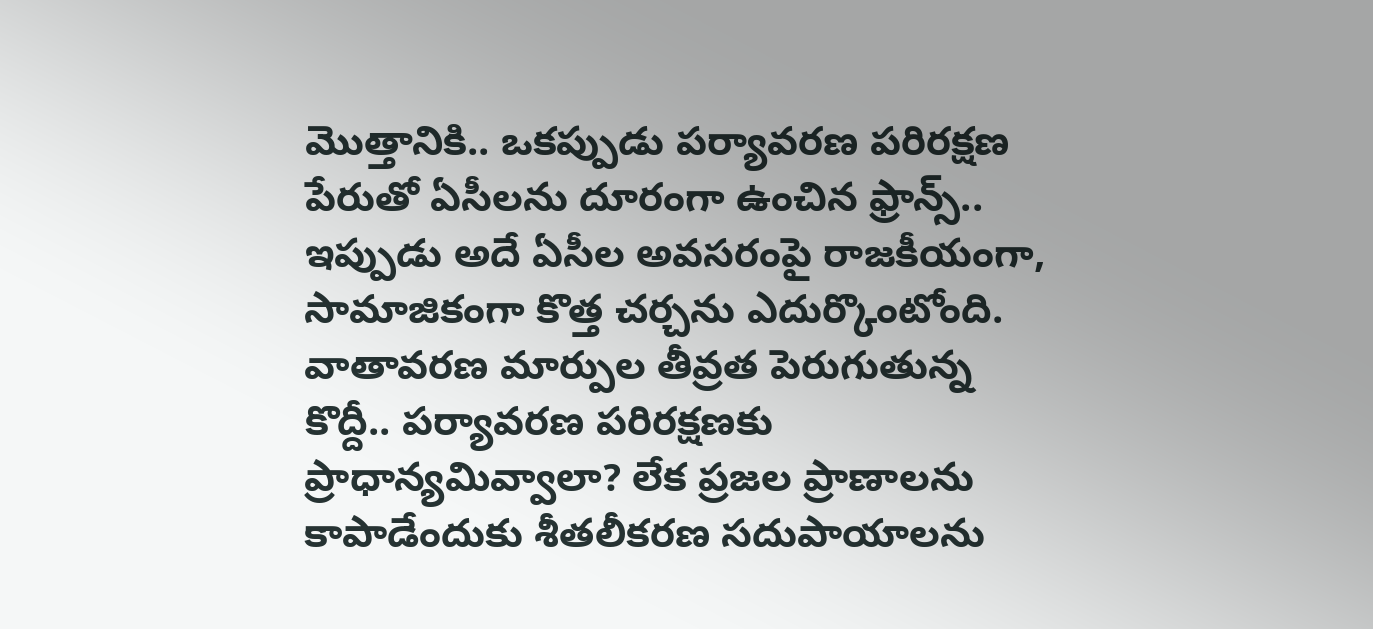మొత్తానికి.. ఒకప్పుడు పర్యావరణ పరిరక్షణ పేరుతో ఏసీలను దూరంగా ఉంచిన ఫ్రాన్స్‌.. ఇప్పుడు అదే ఏసీల అవసరంపై రాజకీయంగా, సామాజికంగా కొత్త చర్చను ఎదుర్కొంటోంది. వాతావరణ మార్పుల తీవ్రత పెరుగుతున్న కొద్దీ.. పర్యావరణ పరిరక్షణకు ప్రాధాన్యమివ్వాలా? లేక ప్రజల ప్రాణాలను కాపాడేందుకు శీతలీకరణ సదుపాయాలను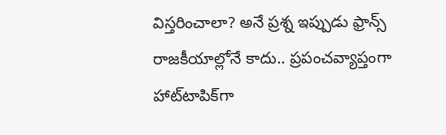విస్తరించాలా? అనే ప్రశ్న ఇప్పుడు ఫ్రాన్స్‌ రాజకీయాల్లోనే కాదు.. ప్రపంచవ్యాప్తంగా హాట్‌టాపిక్‌గా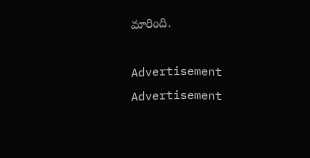మారింది.

Advertisement
Advertisement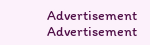Advertisement
Advertisement